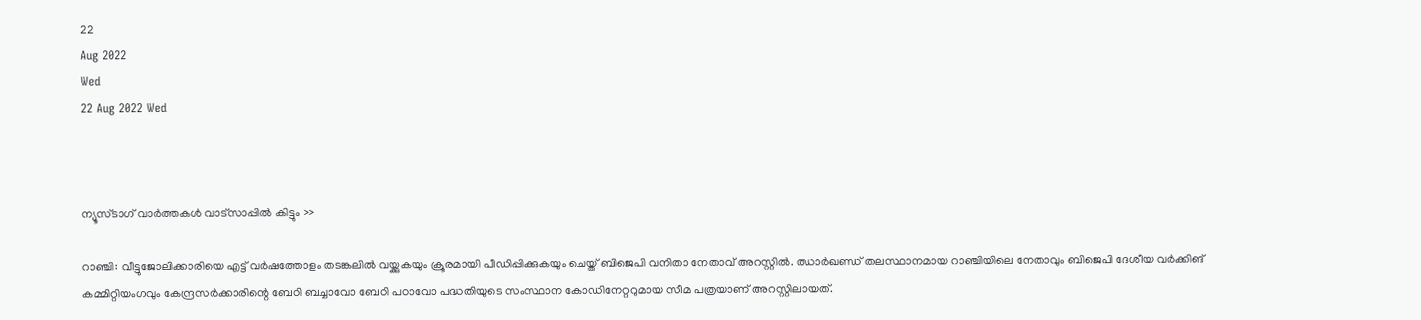22
Aug 2022
Wed
22 Aug 2022 Wed



ന്യൂസ്ടാഗ് വാര്‍ത്തകള്‍ വാട്‌സാപ്പില്‍ കിട്ടും >>

റാഞ്ചി: വീട്ടുജോലിക്കാരിയെ എട്ട് വർഷത്തോളം തടങ്കലിൽ വയ്ക്കുകയും ക്രൂരമായി പീഡിപ്പിക്കുകയും ചെയ്ത് ബിജെപി വനിതാ നേതാവ് അറസ്റ്റിൽ. ഝാർഖണ്ഡ് തലസ്ഥാനമായ റാഞ്ചിയിലെ നേതാവും ബിജെപി ദേശീയ വർക്കിങ് കമ്മിറ്റിയംഗവും കേന്ദ്രസർക്കാരിന്റെ ബേഠി ബച്ചാവോ ബേഠി പഠാവോ പദ്ധതിയുടെ സംസ്ഥാന കോഡിനേറ്ററുമായ സീമ പത്രയാണ് അറസ്റ്റിലായത്.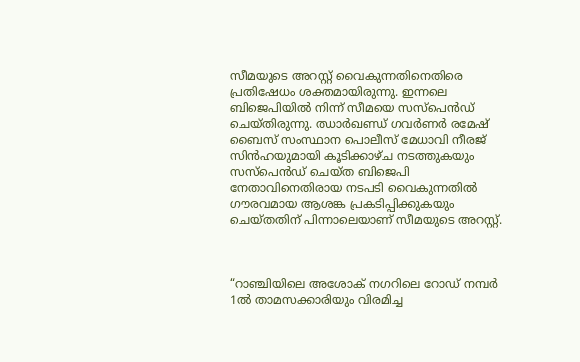സീമയുടെ അറസ്റ്റ് വൈകുന്നതിനെതിരെ പ്രതിഷേധം ശക്തമായിരുന്നു. ഇന്നലെ ബിജെപിയിൽ നിന്ന് സീമയെ സസ്പെൻഡ് ചെയ്തിരുന്നു. ഝാർഖണ്ഡ് ഗവർണർ രമേഷ് ബൈസ് സംസ്ഥാന പൊലീസ് മേധാവി നീരജ് സിൻഹയുമായി കൂടിക്കാഴ്ച നടത്തുകയും സസ്‌പെൻഡ് ചെയ്ത ബിജെപി നേതാവിനെതിരായ നടപടി വൈകുന്നതിൽ ഗൗരവമായ ആശങ്ക പ്രകടിപ്പിക്കുകയും ചെയ്തതിന് പിന്നാലെയാണ് സീമയുടെ അറസ്റ്റ്.



“റാഞ്ചിയിലെ അശോക് നഗറിലെ റോഡ് നമ്പർ 1ൽ താമസക്കാരിയും വിരമിച്ച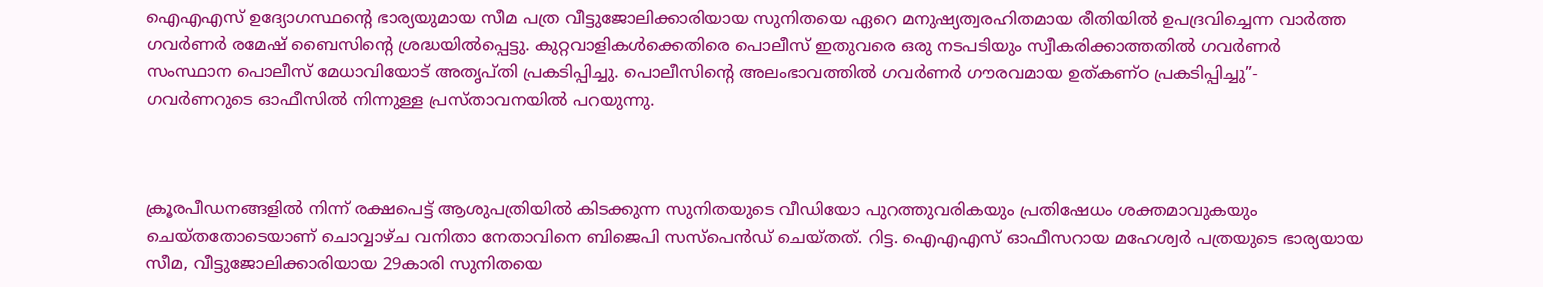ഐഎഎസ് ഉദ്യോഗസ്ഥന്റെ ഭാര്യയുമായ സീമ പത്ര വീട്ടുജോലിക്കാരിയായ സുനിതയെ ഏറെ മനുഷ്യത്വരഹിതമായ രീതിയിൽ ഉപദ്രവിച്ചെന്ന വാർത്ത ഗവർണർ രമേഷ് ബൈസിന്റെ ശ്രദ്ധയിൽപ്പെട്ടു. കുറ്റവാളികൾക്കെതിരെ പൊലീസ് ഇതുവരെ ഒരു നടപടിയും സ്വീകരിക്കാത്തതിൽ ഗവർണർ സംസ്ഥാന പൊലീസ് മേധാവിയോട് അതൃപ്തി പ്രകടിപ്പിച്ചു. പൊലീസിന്റെ അലംഭാവത്തിൽ ഗവർണർ ഗൗരവമായ ഉത്കണ്ഠ പ്രകടിപ്പിച്ചു”- ഗവർണറുടെ ഓഫീസിൽ നിന്നുള്ള പ്രസ്താവനയിൽ പറയുന്നു.



ക്രൂരപീഡനങ്ങളിൽ നിന്ന് രക്ഷപെട്ട് ആശുപത്രിയിൽ കിടക്കുന്ന സുനിതയുടെ വീഡിയോ പുറത്തുവരികയും പ്രതിഷേധം ശക്തമാവുകയും ചെയ്തതോടെയാണ് ചൊവ്വാഴ്ച വനിതാ നേതാവിനെ ബിജെപി സസ്പെൻഡ് ചെയ്തത്. റിട്ട. ഐഎഎസ് ഓഫീസറായ മഹേശ്വർ പത്രയുടെ ഭാര്യയായ സീമ, വീട്ടുജോലിക്കാരിയായ 29കാരി സുനിതയെ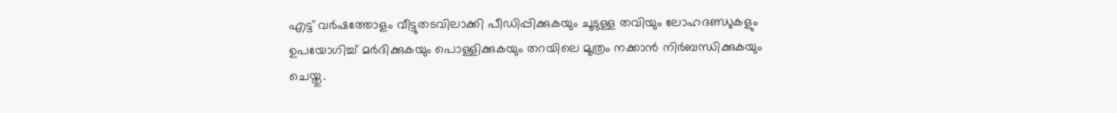എട്ട് വർഷത്തോളം വീട്ടുതടവിലാക്കി പീഡിപ്പിക്കുകയും ചൂടുള്ള തവിയും ലോഹദണ്ഡുകളും ഉപയോഗിച്ച് മർദിക്കുകയും പൊള്ളിക്കുകയും തറയിലെ മൂത്രം നക്കാൻ നിർബന്ധിക്കുകയും ചെയ്തു.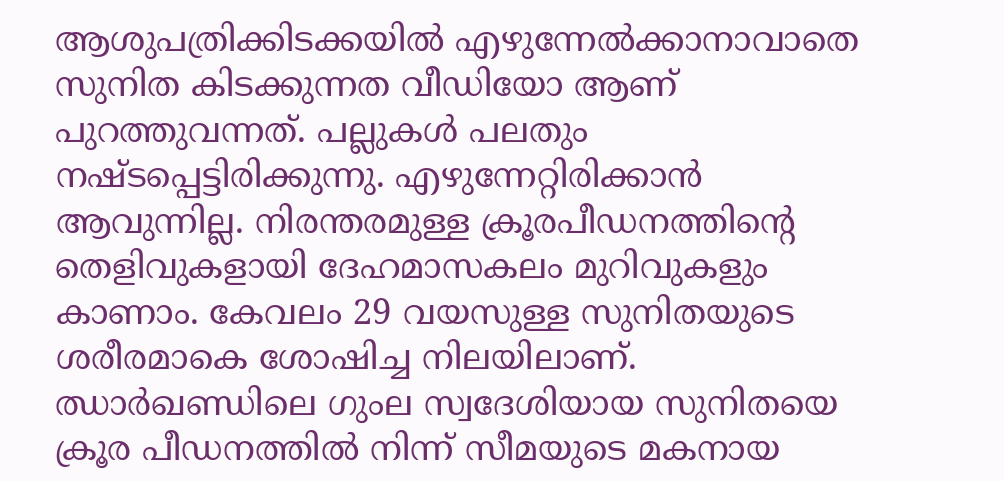ആശുപത്രിക്കിടക്കയിൽ എഴുന്നേൽക്കാനാവാതെ സുനിത കിടക്കുന്നത വീഡിയോ ആണ് പുറത്തുവന്നത്. പല്ലുകൾ പലതും നഷ്ടപ്പെട്ടിരിക്കുന്നു. എഴുന്നേറ്റിരിക്കാൻ ആവുന്നില്ല. നിരന്തരമുള്ള ക്രൂരപീഡനത്തിന്റെ തെളിവുകളായി ദേഹമാസകലം മുറിവുകളും കാണാം. കേവലം 29 വയസുള്ള സുനിതയുടെ ശരീരമാകെ ശോഷിച്ച നിലയിലാണ്. ഝാർഖണ്ഡിലെ ഗുംല സ്വദേശിയായ സുനിതയെ ക്രൂര പീഡനത്തിൽ നിന്ന് സീമയുടെ മകനായ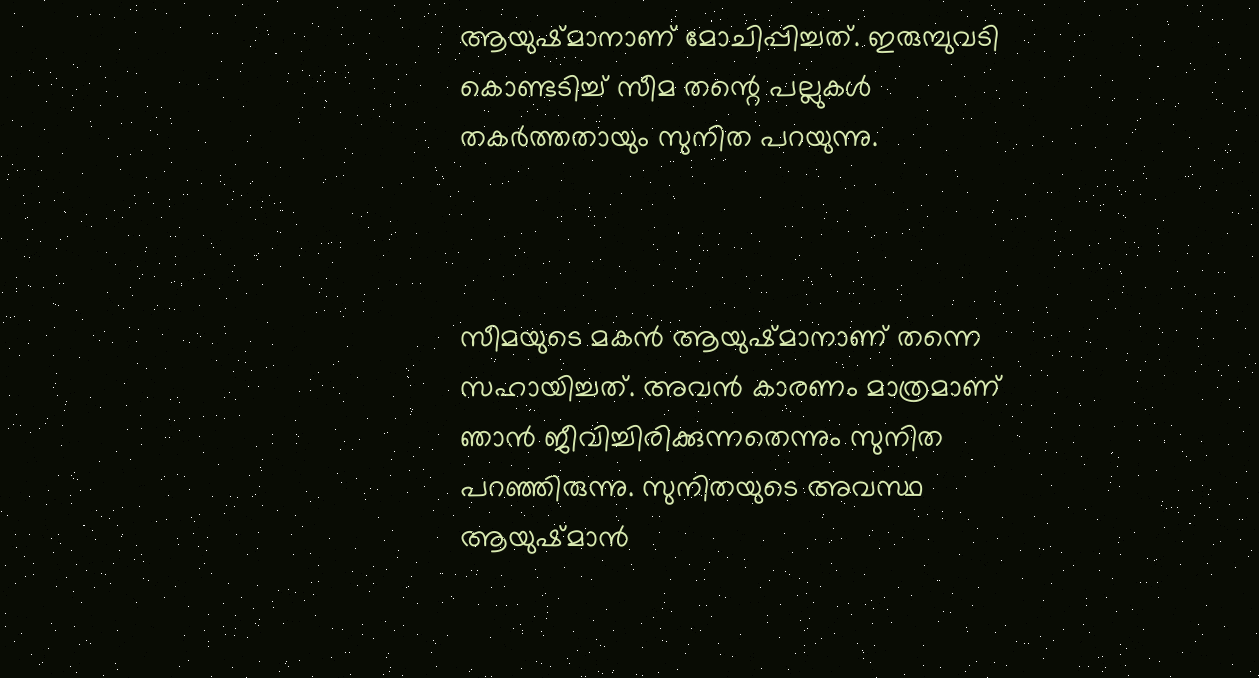ആയുഷ്മാനാണ് മോചിപ്പിച്ചത്. ഇരുമ്പുവടി കൊണ്ടടിച്ച് സീമ തന്റെ പല്ലുകൾ തകർത്തതായും സുനിത പറയുന്നു.



സീമയുടെ മകൻ ആയുഷ്മാനാണ് തന്നെ സഹായിച്ചത്. അവൻ കാരണം മാത്രമാണ് ഞാൻ ജീവിച്ചിരിക്കുന്നതെന്നും സുനിത പറഞ്ഞിരുന്നു. സുനിതയുടെ അവസ്ഥ ആയുഷ്മാൻ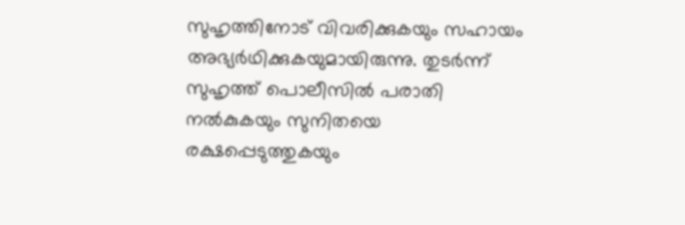സുഹൃത്തിനോട് വിവരിക്കുകയും സഹായം അഭ്യർഥിക്കുകയുമായിരുന്നു. തുടർന്ന് സുഹൃത്ത് പൊലീസിൽ പരാതി നൽകുകയും സുനിതയെ രക്ഷപ്പെടുത്തുകയും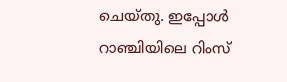ചെയ്തു. ഇപ്പോൾ റാഞ്ചിയിലെ റിംസ്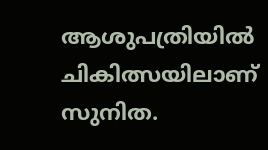ആശുപത്രിയിൽ ചികിത്സയിലാണ് സുനിത.